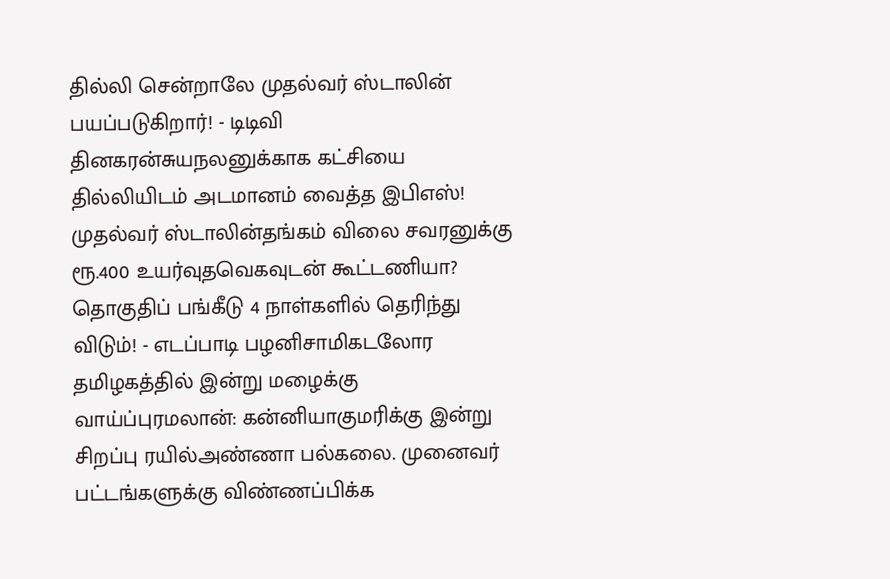தில்லி சென்றாலே முதல்வர் ஸ்டாலின் பயப்படுகிறார்! - டிடிவி தினகரன்சுயநலனுக்காக கட்சியை தில்லியிடம் அடமானம் வைத்த இபிஎஸ்! முதல்வர் ஸ்டாலின்தங்கம் விலை சவரனுக்கு ரூ.400 உயர்வுதவெகவுடன் கூட்டணியா? தொகுதிப் பங்கீடு 4 நாள்களில் தெரிந்து விடும்! - எடப்பாடி பழனிசாமிகடலோர தமிழகத்தில் இன்று மழைக்கு வாய்ப்புரமலான்: கன்னியாகுமரிக்கு இன்று சிறப்பு ரயில்அண்ணா பல்கலை. முனைவர் பட்டங்களுக்கு விண்ணப்பிக்க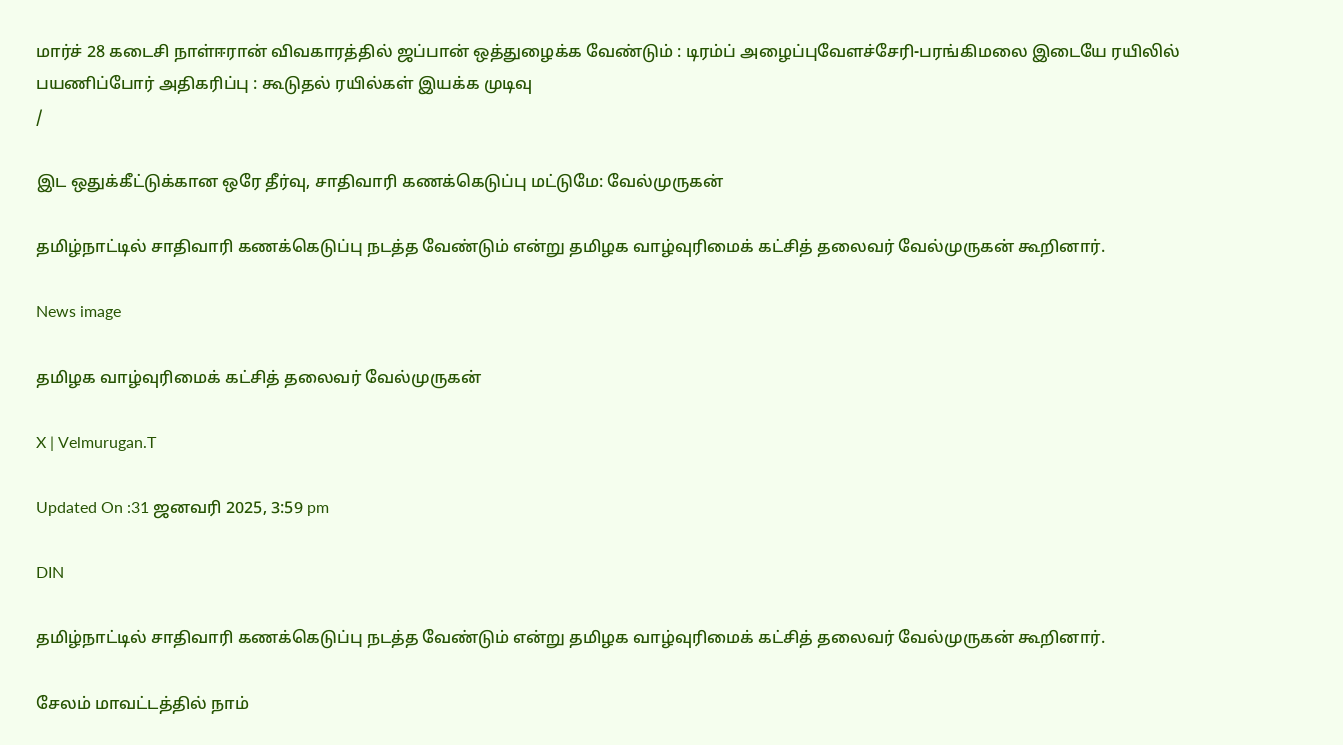மார்ச் 28 கடைசி நாள்ஈரான் விவகாரத்தில் ஜப்பான் ஒத்துழைக்க வேண்டும் : டிரம்ப் அழைப்புவேளச்சேரி-பரங்கிமலை இடையே ரயிலில் பயணிப்போர் அதிகரிப்பு : கூடுதல் ரயில்கள் இயக்க முடிவு
/

இட ஒதுக்கீட்டுக்கான ஒரே தீர்வு, சாதிவாரி கணக்கெடுப்பு மட்டுமே: வேல்முருகன்

தமிழ்நாட்டில் சாதிவாரி கணக்கெடுப்பு நடத்த வேண்டும் என்று தமிழக வாழ்வுரிமைக் கட்சித் தலைவர் வேல்முருகன் கூறினார்.

News image

தமிழக வாழ்வுரிமைக் கட்சித் தலைவர் வேல்முருகன்

X | Velmurugan.T

Updated On :31 ஜனவரி 2025, 3:59 pm

DIN

தமிழ்நாட்டில் சாதிவாரி கணக்கெடுப்பு நடத்த வேண்டும் என்று தமிழக வாழ்வுரிமைக் கட்சித் தலைவர் வேல்முருகன் கூறினார்.

சேலம் மாவட்டத்தில் நாம்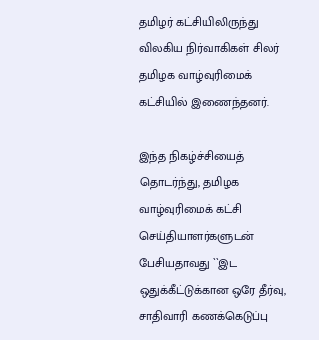தமிழர் கட்சியிலிருந்து விலகிய நிர்வாகிகள் சிலர் தமிழக வாழ்வுரிமைக் கட்சியில் இணைந்தனர்.

இந்த நிகழ்ச்சியைத் தொடர்ந்து, தமிழக வாழ்வுரிமைக் கட்சி செய்தியாளர்களுடன் பேசியதாவது ``இட ஒதுக்கீட்டுக்கான ஒரே தீர்வு, சாதிவாரி கணக்கெடுப்பு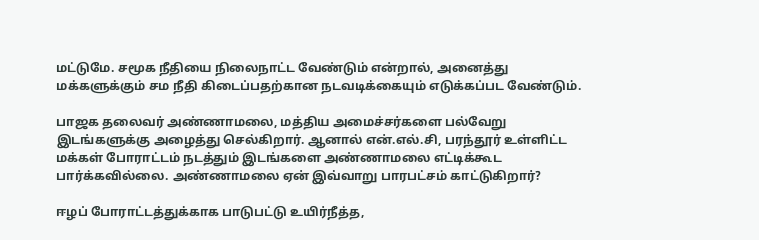மட்டுமே. சமூக நீதியை நிலைநாட்ட வேண்டும் என்றால், அனைத்து மக்களுக்கும் சம நீதி கிடைப்பதற்கான நடவடிக்கையும் எடுக்கப்பட வேண்டும்.

பாஜக தலைவர் அண்ணாமலை, மத்திய அமைச்சர்களை பல்வேறு இடங்களுக்கு அழைத்து செல்கிறார். ஆனால் என்.எல்.சி, பரந்தூர் உள்ளிட்ட மக்கள் போராட்டம் நடத்தும் இடங்களை அண்ணாமலை எட்டிக்கூட பார்க்கவில்லை. அண்ணாமலை ஏன் இவ்வாறு பாரபட்சம் காட்டுகிறார்?

ஈழப் போராட்டத்துக்காக பாடுபட்டு உயிர்நீத்த,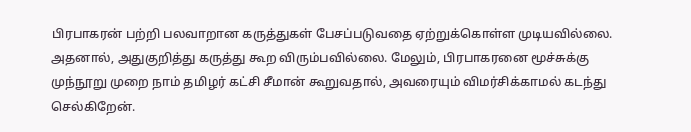பிரபாகரன் பற்றி பலவாறான கருத்துகள் பேசப்படுவதை ஏற்றுக்கொள்ள முடியவில்லை. அதனால், அதுகுறித்து கருத்து கூற விரும்பவில்லை. மேலும், பிரபாகரனை மூச்சுக்கு முந்நூறு முறை நாம் தமிழர் கட்சி சீமான் கூறுவதால், அவரையும் விமர்சிக்காமல் கடந்து செல்கிறேன்.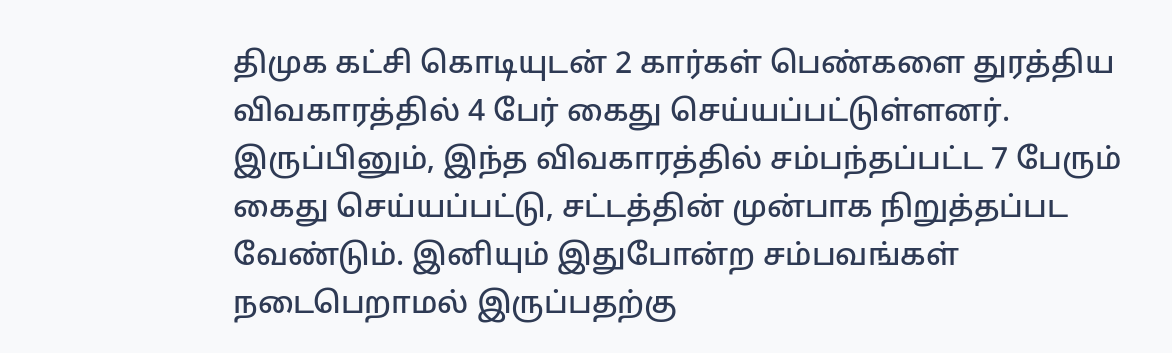திமுக கட்சி கொடியுடன் 2 கார்கள் பெண்களை துரத்திய விவகாரத்தில் 4 பேர் கைது செய்யப்பட்டுள்ளனர். இருப்பினும், இந்த விவகாரத்தில் சம்பந்தப்பட்ட 7 பேரும் கைது செய்யப்பட்டு, சட்டத்தின் முன்பாக நிறுத்தப்பட வேண்டும். இனியும் இதுபோன்ற சம்பவங்கள் நடைபெறாமல் இருப்பதற்கு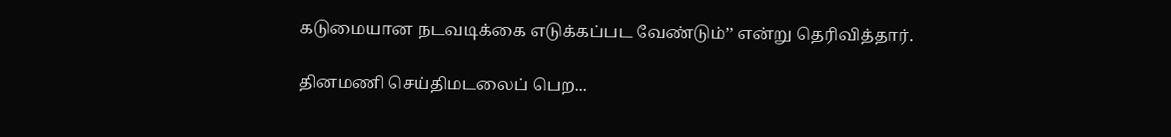கடுமையான நடவடிக்கை எடுக்கப்பட வேண்டும்’’ என்று தெரிவித்தார்.

தினமணி செய்திமடலைப் பெற...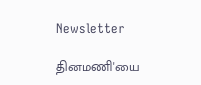Newsletter

தினமணி'யை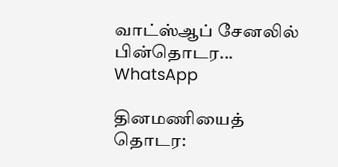வாட்ஸ்ஆப் சேனலில் பின்தொடர... WhatsApp

தினமணியைத் தொடர: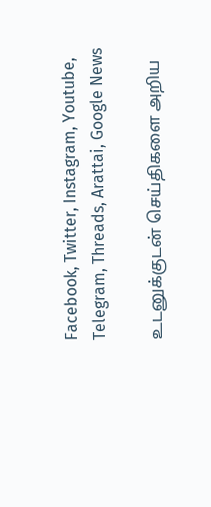Facebook, Twitter, Instagram, Youtube, Telegram, Threads, Arattai, Google News

உடனுக்குடன் செய்திகளை அறிய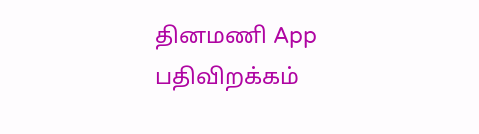தினமணி App பதிவிறக்கம்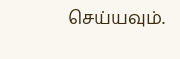செய்யவும்.